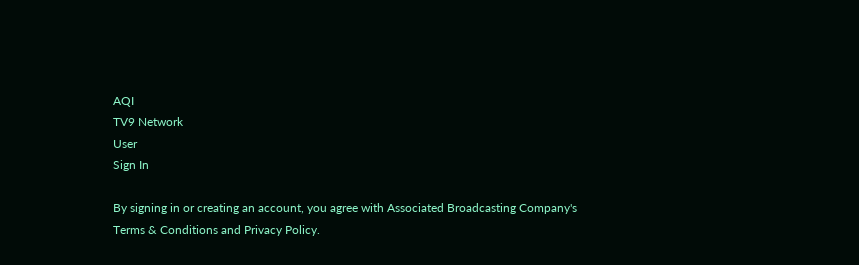AQI
TV9 Network
User
Sign In

By signing in or creating an account, you agree with Associated Broadcasting Company's Terms & Conditions and Privacy Policy.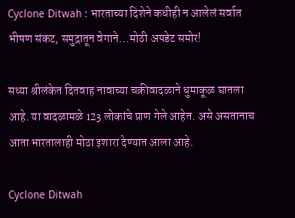Cyclone Ditwah : भारताच्या दिशेने कधीही न आलेलं सर्वात भीषण संकट, समुद्रातून वेगाने…मोठी अपडेट समोर!

सध्या श्रीलंकेत दितवाह नावाच्या चक्रीवादळाने धुमाकूळ घातला आहे. या वादळामळे 123 लोकांचे प्राण गेले आहेत. असे असतानाच आता भारतालाही मोठा इशारा देण्यात आला आहे.

Cyclone Ditwah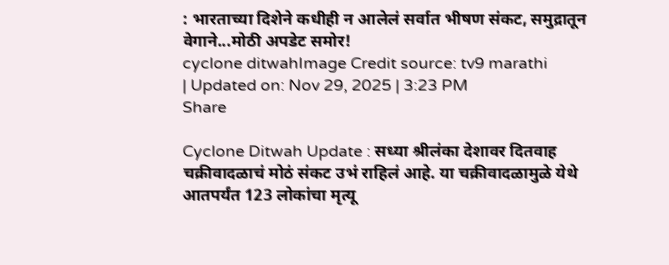: भारताच्या दिशेने कधीही न आलेलं सर्वात भीषण संकट, समुद्रातून वेगाने...मोठी अपडेट समोर!
cyclone ditwahImage Credit source: tv9 marathi
| Updated on: Nov 29, 2025 | 3:23 PM
Share

Cyclone Ditwah Update : सध्या श्रीलंका देशावर दितवाह चक्रीवादळाचं मोठं संकट उभं राहिलं आहे. या चक्रीवादळामुळे येथे आतपर्यंत 123 लोकांचा मृत्यू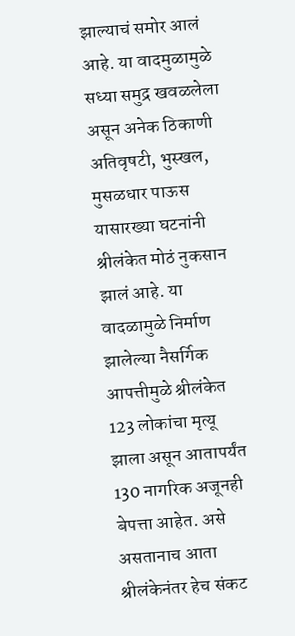झाल्याचं समोर आलं आहे. या वादमुळामुळे सध्या समुद्र खवळलेला असून अनेक ठिकाणी अतिवृषटी, भुस्खल, मुसळधार पाऊस यासारख्या घटनांनी श्रीलंकेत मोठं नुकसान झालं आहे. या वादळामुळे निर्माण झालेल्या नैसर्गिक आपत्तीमुळे श्रीलंकेत 123 लोकांचा मृत्यू झाला असून आतापर्यंत 130 नागरिक अजूनही बेपत्ता आहेत. असे असतानाच आता श्रीलंकेनंतर हेच संकट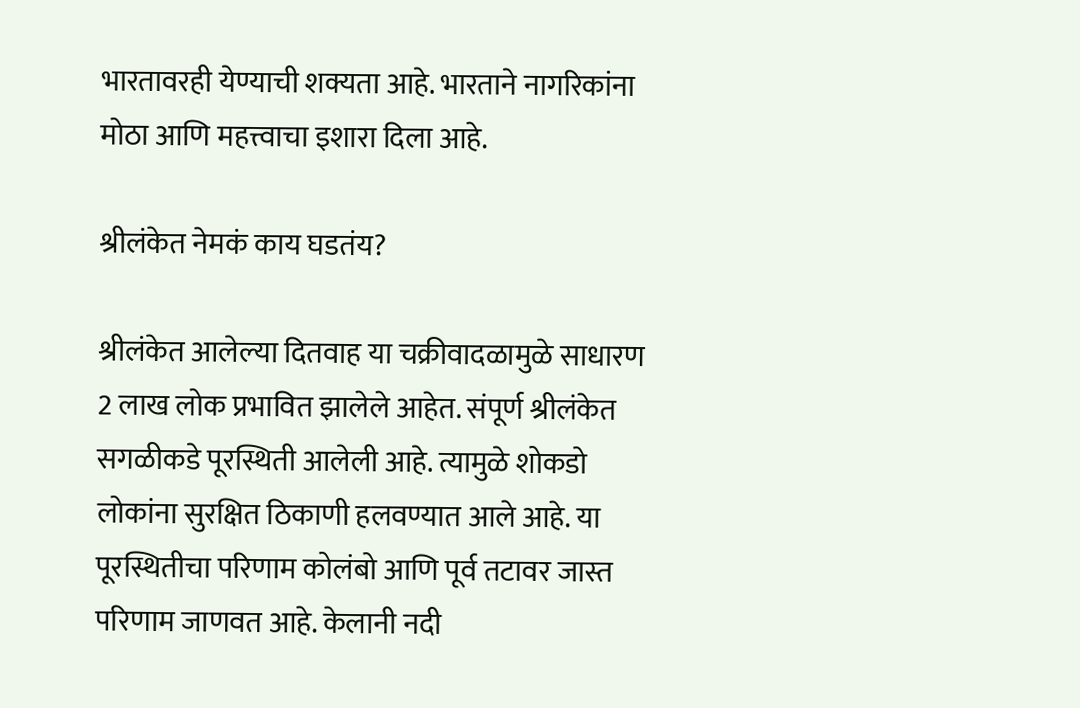भारतावरही येण्याची शक्यता आहे. भारताने नागरिकांना मोठा आणि महत्त्वाचा इशारा दिला आहे.

श्रीलंकेत नेमकं काय घडतंय?

श्रीलंकेत आलेल्या दितवाह या चक्रीवादळामुळे साधारण 2 लाख लोक प्रभावित झालेले आहेत. संपूर्ण श्रीलंकेत सगळीकडे पूरस्थिती आलेली आहे. त्यामुळे शोकडो लोकांना सुरक्षित ठिकाणी हलवण्यात आले आहे. या पूरस्थितीचा परिणाम कोलंबो आणि पूर्व तटावर जास्त परिणाम जाणवत आहे. केलानी नदी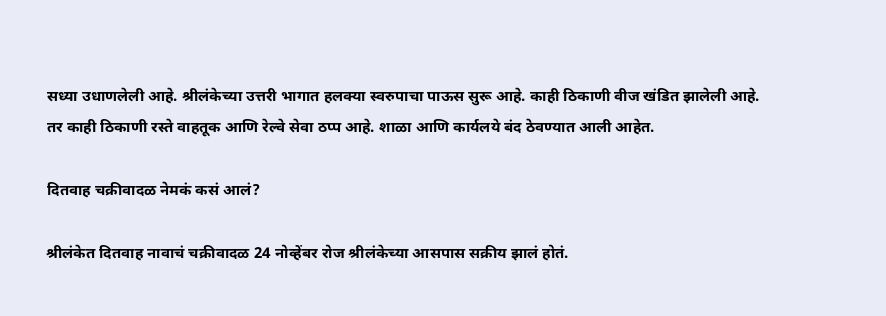सध्या उधाणलेली आहे. श्रीलंकेच्या उत्तरी भागात हलक्या स्वरुपाचा पाऊस सुरू आहे. काही ठिकाणी वीज खंडित झालेली आहे. तर काही ठिकाणी रस्ते वाहतूक आणि रेल्वे सेवा ठप्प आहे. शाळा आणि कार्यलये बंद ठेवण्यात आली आहेत.

दितवाह चक्रीवादळ नेमकं कसं आलं?

श्रीलंकेत दितवाह नावाचं चक्रीवादळ 24 नोव्हेंबर रोज श्रीलंकेच्या आसपास सक्रीय झालं होतं.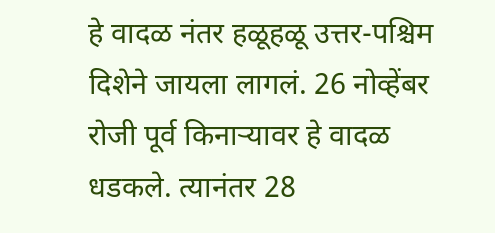हे वादळ नंतर हळूहळू उत्तर-पश्चिम दिशेने जायला लागलं. 26 नोव्हेंबर रोजी पूर्व किनाऱ्यावर हे वादळ धडकले. त्यानंतर 28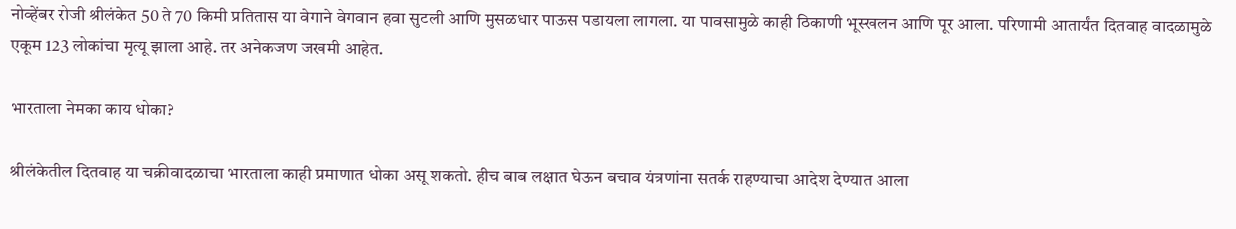नोव्हेंबर रोजी श्रीलंकेत 50 ते 70 किमी प्रतितास या वेगाने वेगवान हवा सुटली आणि मुसळधार पाऊस पडायला लागला. या पावसामुळे काही ठिकाणी भूस्खलन आणि पूर आला. परिणामी आतार्यंत दितवाह वादळामुळे एकूम 123 लोकांचा मृत्यू झाला आहे. तर अनेकजण जखमी आहेत.

भारताला नेमका काय धोका?

श्रीलंकेतील दितवाह या चक्रीवादळाचा भारताला काही प्रमाणात धोका असू शकतो. हीच बाब लक्षात घेऊन बचाव यंत्रणांना सतर्क राहण्याचा आदेश देण्यात आला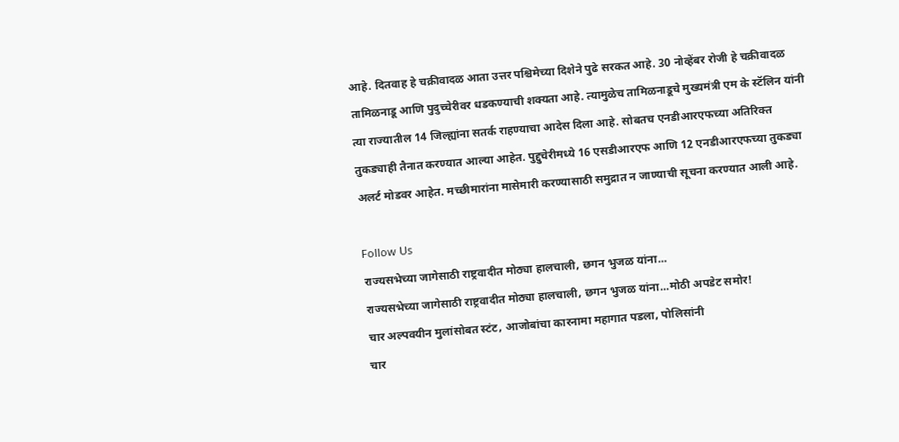आहे. दितवाह हे चक्रीवादळ आता उत्तर पश्चिमेच्या दिशेने पुढे सरकत आहे. 30 नोव्हेंबर रोजी हे चक्रीवादळ तामिळनाडू आणि पुदुच्चेरीवर धडकण्याची शक्यता आहे. त्यामुळेच तामिळनाडूचे मुख्यमंत्री एम के स्टॅलिन यांनी त्या राज्यातील 14 जिल्ह्यांना सतर्क राहण्याचा आदेस दिला आहे. सोबतच एनडीआरएफच्या अतिरिक्त तुकड्याही तैनात करण्यात आल्या आहेत. पुद्दुचेरीमध्ये 16 एसडीआरएफ आणि 12 एनडीआरएफच्या तुकड्या अलर्ट मोडवर आहेत. मच्छीमारांना मासेमारी करण्यासाठी समुद्रात न जाण्याची सूचना करण्यात आली आहे.

Follow Us
राज्यसभेच्या जागेसाठी राष्ट्रवादीत मोठ्या हालचाली, छगन भुजळ यांना...
राज्यसभेच्या जागेसाठी राष्ट्रवादीत मोठ्या हालचाली, छगन भुजळ यांना...मोठी अपडेट समोर!
चार अल्पवयीन मुलांसोबत स्टंट, आजोबांचा कारनामा महागात पडला, पोलिसांनी
चार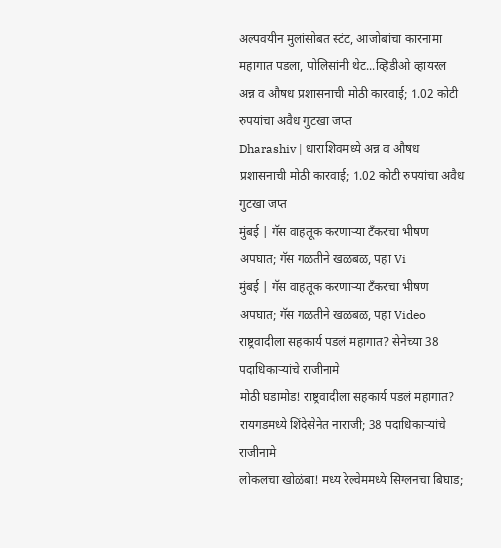अल्पवयीन मुलांसोबत स्टंट, आजोबांचा कारनामा महागात पडला, पोलिसांनी थेट...व्हिडीओ व्हायरल
अन्न व औषध प्रशासनाची मोठी कारवाई; 1.02 कोटी रुपयांचा अवैध गुटखा जप्त
Dharashiv | धाराशिवमध्ये अन्न व औषध प्रशासनाची मोठी कारवाई; 1.02 कोटी रुपयांचा अवैध गुटखा जप्त
मुंबई | गॅस वाहतूक करणाऱ्या टँकरचा भीषण अपघात; गॅस गळतीने खळबळ, पहा Vi
मुंबई | गॅस वाहतूक करणाऱ्या टँकरचा भीषण अपघात; गॅस गळतीने खळबळ, पहा Video
राष्ट्रवादीला सहकार्य पडलं महागात? सेनेच्या 38 पदाधिकाऱ्यांचे राजीनामे
मोठी घडामोड! राष्ट्रवादीला सहकार्य पडलं महागात? रायगडमध्ये शिंदेसेनेत नाराजी; 38 पदाधिकाऱ्यांचे राजीनामे
लोकलचा खोळंबा! मध्य रेल्वेममध्ये सिग्लनचा बिघाड;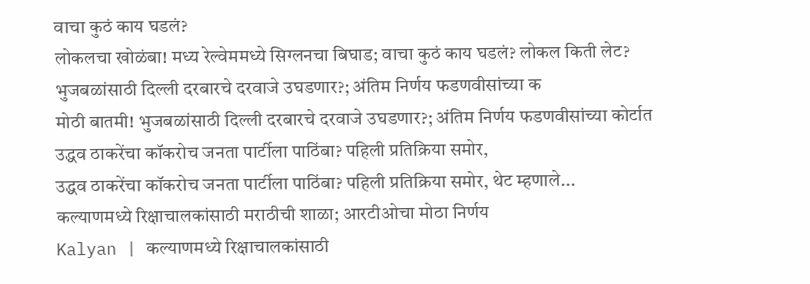वाचा कुठं काय घडलं?
लोकलचा खोळंबा! मध्य रेल्वेममध्ये सिग्लनचा बिघाड; वाचा कुठं काय घडलं? लोकल किती लेट?
भुजबळांसाठी दिल्ली दरबारचे दरवाजे उघडणार?; अंतिम निर्णय फडणवीसांच्या क
मोठी बातमी! भुजबळांसाठी दिल्ली दरबारचे दरवाजे उघडणार?; अंतिम निर्णय फडणवीसांच्या कोर्टात
उद्धव ठाकरेंचा कॉकरोच जनता पार्टीला पाठिंबा? पहिली प्रतिक्रिया समोर,
उद्धव ठाकरेंचा कॉकरोच जनता पार्टीला पाठिंबा? पहिली प्रतिक्रिया समोर, थेट म्हणाले...
कल्याणमध्ये रिक्षाचालकांसाठी मराठीची शाळा; आरटीओचा मोठा निर्णय
Kalyan | कल्याणमध्ये रिक्षाचालकांसाठी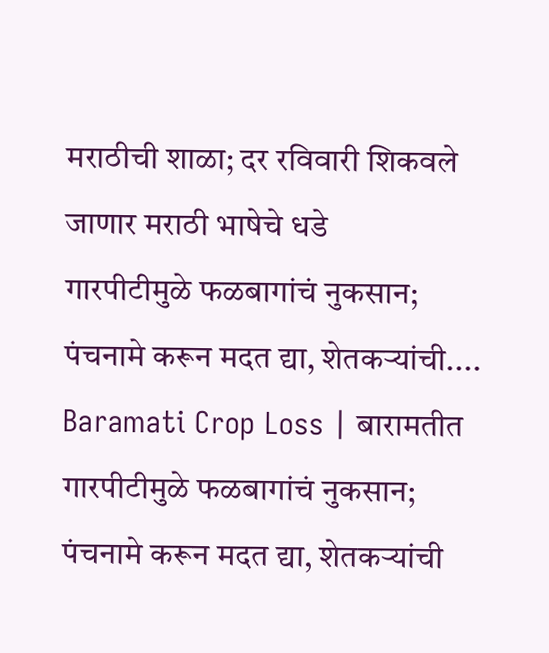मराठीची शाळा; दर रविवारी शिकवले जाणार मराठी भाषेचे धडे
गारपीटीमुळे फळबागांचं नुकसान; पंचनामे करून मदत द्या, शेतकऱ्यांची....
Baramati Crop Loss | बारामतीत गारपीटीमुळे फळबागांचं नुकसान; पंचनामे करून मदत द्या, शेतकऱ्यांची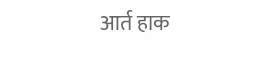आर्त हाक